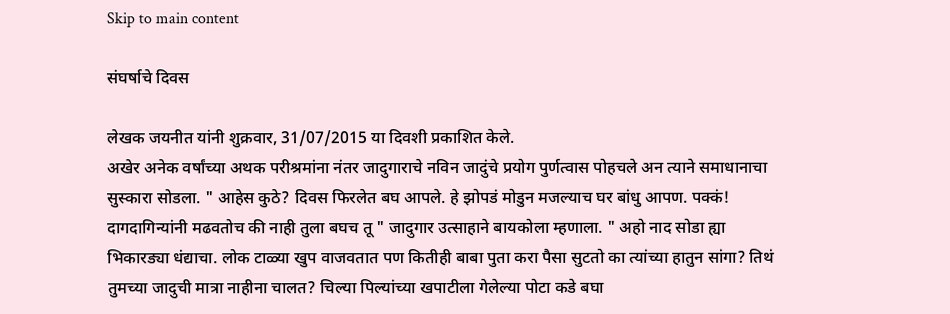Skip to main content

संघर्षाचे दिवस

लेखक जयनीत यांनी शुक्रवार, 31/07/2015 या दिवशी प्रकाशित केले.
अखेर अनेक वर्षांच्या अथक परीश्रमांना नंतर जादुगाराचे नविन जादुंचे प्रयोग पुर्णत्वास पोहचले अन त्याने समाधानाचा सुस्कारा सोडला. " आहेस कुठे? दिवस फिरलेत बघ आपले. हे झोपडं मोडुन मजल्याच घर बांधु आपण. पक्कं! दागदागिन्यांनी मढवतोच की नाही तुला बघच तू " जादुगार उत्साहाने बायकोला म्हणाला. " अहो नाद सोडा ह्या भिकारड्या धंद्याचा. लोक टाळ्या खुप वाजवतात पण कितीही बाबा पुता करा पैसा सुटतो का त्यांच्या हातुन सांगा? तिथं तुमच्या जादुची मात्रा नाहीना चालत? चिल्या पिल्यांच्या खपाटीला गेलेल्या पोटा कडे बघा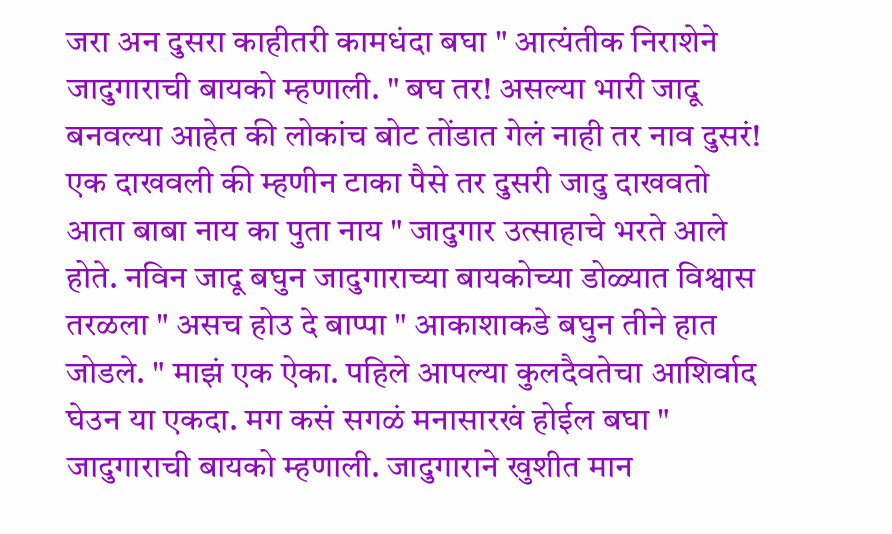जरा अन दुसरा काहीतरी कामधंदा बघा " आत्यंतीक निराशेने जादुगाराची बायको म्हणाली. " बघ तर! असल्या भारी जादू बनवल्या आहेत की लोकांच बोट तोंडात गेलं नाही तर नाव दुसरं! एक दाखवली की म्हणीन टाका पैसे तर दुसरी जादु दाखवतो आता बाबा नाय का पुता नाय " जादुगार उत्साहाचे भरते आले होते. नविन जादू बघुन जादुगाराच्या बायकोच्या डोळ्यात विश्वास तरळला " असच होउ दे बाप्पा " आकाशाकडे बघुन तीने हात जोडले. " माझं एक ऐका. पहिले आपल्या कुलदैवतेचा आशिर्वाद घेउन या एकदा. मग कसं सगळं मनासारखं होईल बघा " जादुगाराची बायको म्हणाली. जादुगाराने खुशीत मान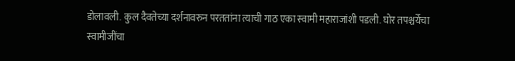डोलावली. कुल दैवतेच्या दर्शनावरुन परततांना त्याची गाठ एका स्वामी महाराजांशी पडली. घोर तपश्चर्येचा स्वामीजींचा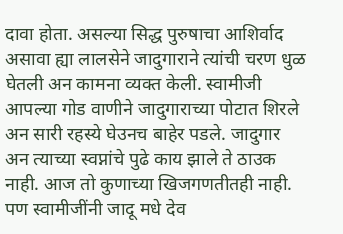दावा होता. असल्या सिद्ध पुरुषाचा आशिर्वाद असावा ह्या लालसेने जादुगाराने त्यांची चरण धुळ घेतली अन कामना व्यक्त केली. स्वामीजी आपल्या गोड वाणीने जादुगाराच्या पोटात शिरले अन सारी रहस्ये घेउनच बाहेर पडले. जादुगार अन त्याच्या स्वप्नांचे पुढे काय झाले ते ठाउक नाही. आज तो कुणाच्या खिजगणतीतही नाही. पण स्वामीजींनी जादू मधे देव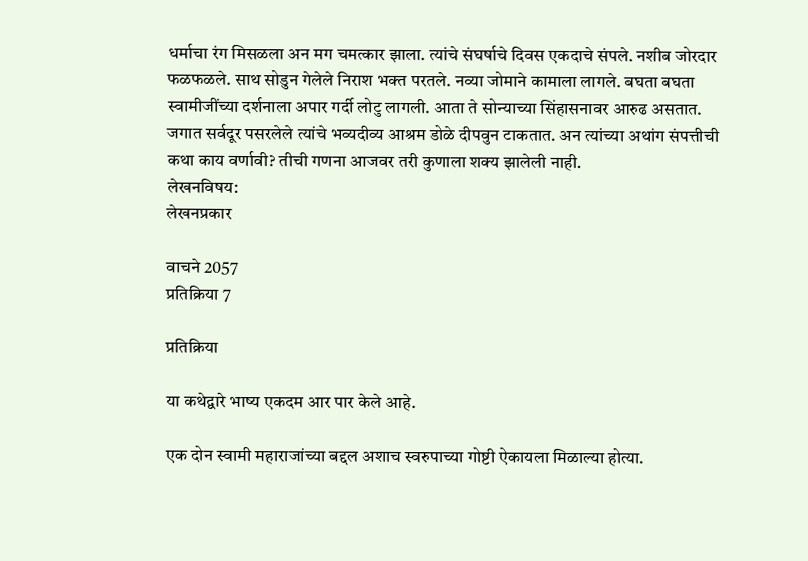धर्माचा रंग मिसळला अन मग चमत्कार झाला. त्यांचे संघर्षाचे दिवस एकदाचे संपले. नशीब जोरदार फळफळले. साथ सोडुन गेलेले निराश भक्त परतले. नव्या जोमाने कामाला लागले. बघता बघता स्वामीजींच्या दर्शनाला अपार गर्दी लोटु लागली. आता ते सोन्याच्या सिंहासनावर आरुढ असतात. जगात सर्वदूर पसरलेले त्यांचे भव्यदीव्य आश्रम डोळे दीपवुन टाकतात. अन त्यांच्या अथांग संपत्तीची कथा काय वर्णावी? तीची गणना आजवर तरी कुणाला शक्य झालेली नाही.
लेखनविषय:
लेखनप्रकार

वाचने 2057
प्रतिक्रिया 7

प्रतिक्रिया

या कथेद्वारे भाष्य एकदम आर पार केले आहे.

एक दोन स्वामी महाराजांच्या बद्दल अशाच स्वरुपाच्या गोष्टी ऐकायला मिळाल्या होत्या.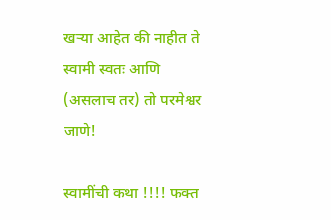खर्‍या आहेत की नाहीत ते स्वामी स्वतः आणि (असलाच तर) तो परमेश्वर जाणे!

स्वामींची कथा !!!! फक्त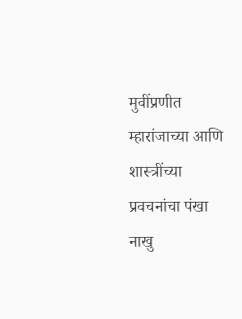मुवींप्रणीत म्हारांजाच्या आणि शास्त्रींच्या प्रवचनांचा पंखा नाखु